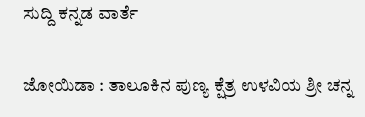ಸುದ್ದಿ ಕನ್ನಡ ವಾರ್ತೆ

ಜೋಯಿಡಾ : ತಾಲೂಕಿನ ಪುಣ್ಯ ಕ್ಷೆತ್ರ ಉಳವಿಯ ಶ್ರೀ ಚನ್ನ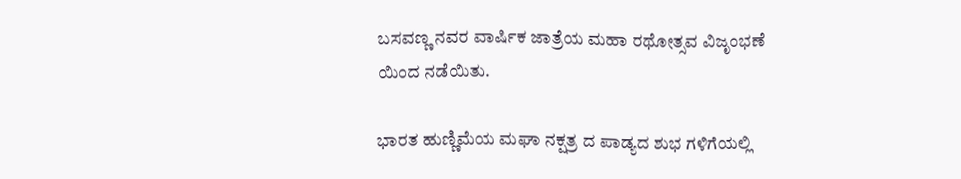ಬಸವಣ್ಣ ನವರ ವಾರ್ಷಿಕ ಜಾತ್ರೆಯ ಮಹಾ ರಥೋತ್ಸವ ವಿಜೃಂಭಣೆ ಯಿಂದ ನಡೆಯಿತು.

ಭಾರತ ಹುಣ್ಣಿಮೆಯ ಮಘಾ ನಕ್ಷತ್ರ ದ ಪಾಡ್ಯದ ಶುಭ ಗಳಿಗೆಯಲ್ಲಿ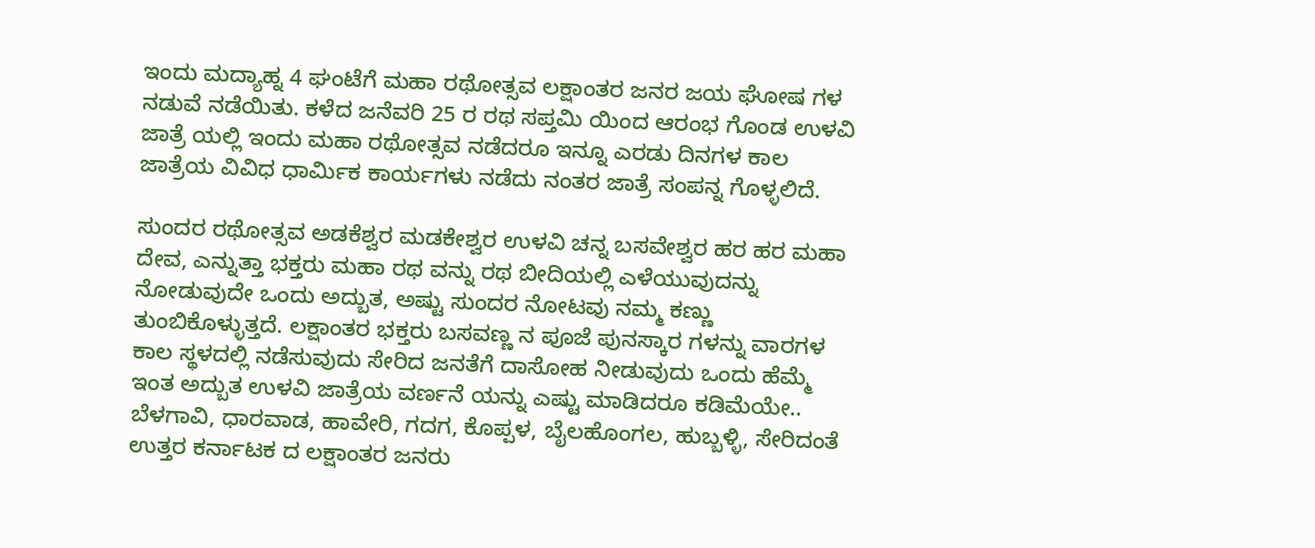ಇಂದು ಮದ್ಯಾಹ್ನ 4 ಘಂಟೆಗೆ ಮಹಾ ರಥೋತ್ಸವ ಲಕ್ಷಾಂತರ ಜನರ ಜಯ ಘೋಷ ಗಳ ನಡುವೆ ನಡೆಯಿತು. ಕಳೆದ ಜನೆವರಿ 25 ರ ರಥ ಸಪ್ತಮಿ ಯಿಂದ ಆರಂಭ ಗೊಂಡ ಉಳವಿ ಜಾತ್ರೆ ಯಲ್ಲಿ ಇಂದು ಮಹಾ ರಥೋತ್ಸವ ನಡೆದರೂ ಇನ್ನೂ ಎರಡು ದಿನಗಳ ಕಾಲ ಜಾತ್ರೆಯ ವಿವಿಧ ಧಾರ್ಮಿಕ ಕಾರ್ಯಗಳು ನಡೆದು ನಂತರ ಜಾತ್ರೆ ಸಂಪನ್ನ ಗೊಳ್ಳಲಿದೆ.

ಸುಂದರ ರಥೋತ್ಸವ ಅಡಕೆಶ್ವರ ಮಡಕೇಶ್ವರ ಉಳವಿ ಚನ್ನ ಬಸವೇಶ್ವರ ಹರ ಹರ ಮಹಾ ದೇವ, ಎನ್ನುತ್ತಾ ಭಕ್ತರು ಮಹಾ ರಥ ವನ್ನು ರಥ ಬೀದಿಯಲ್ಲಿ ಎಳೆಯುವುದನ್ನು ನೋಡುವುದೇ ಒಂದು ಅದ್ಬುತ, ಅಷ್ಟು ಸುಂದರ ನೋಟವು ನಮ್ಮ ಕಣ್ಣು ತುಂಬಿಕೊಳ್ಳುತ್ತದೆ. ಲಕ್ಷಾಂತರ ಭಕ್ತರು ಬಸವಣ್ಣ ನ ಪೂಜೆ ಪುನಸ್ಕಾರ ಗಳನ್ನು ವಾರಗಳ ಕಾಲ ಸ್ಥಳದಲ್ಲಿ ನಡೆಸುವುದು ಸೇರಿದ ಜನತೆಗೆ ದಾಸೋಹ ನೀಡುವುದು ಒಂದು ಹೆಮ್ಮೆ ಇಂತ ಅದ್ಬುತ ಉಳವಿ ಜಾತ್ರೆಯ ವರ್ಣನೆ ಯನ್ನು ಎಷ್ಟು ಮಾಡಿದರೂ ಕಡಿಮೆಯೇ.. ಬೆಳಗಾವಿ, ಧಾರವಾಡ, ಹಾವೇರಿ, ಗದಗ, ಕೊಪ್ಪಳ, ಬೈಲಹೊಂಗಲ, ಹುಬ್ಬಳ್ಳಿ, ಸೇರಿದಂತೆ ಉತ್ತರ ಕರ್ನಾಟಕ ದ ಲಕ್ಷಾಂತರ ಜನರು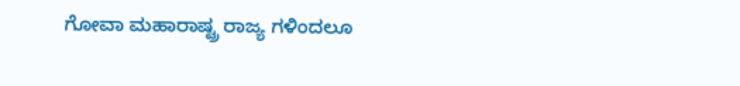ಗೋವಾ ಮಹಾರಾಷ್ಟ್ರ ರಾಜ್ಯ ಗಳಿಂದಲೂ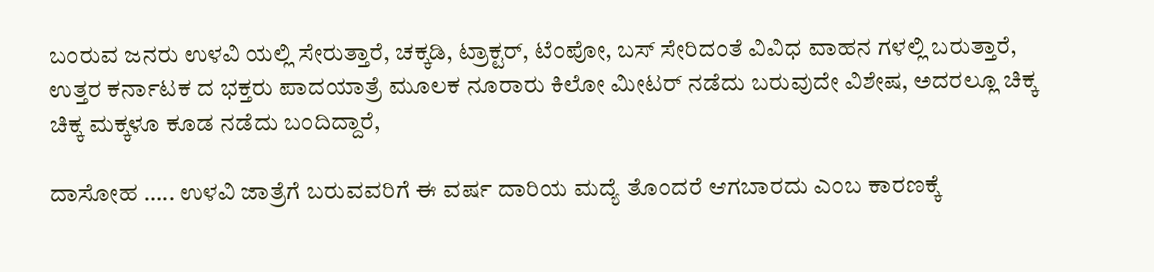ಬಂರುವ ಜನರು ಉಳವಿ ಯಲ್ಲಿ ಸೇರುತ್ತಾರೆ, ಚಕ್ಕಡಿ, ಟ್ರಾಕ್ಟರ್, ಟೆಂಪೋ, ಬಸ್ ಸೇರಿದಂತೆ ವಿವಿಧ ವಾಹನ ಗಳಲ್ಲಿ ಬರುತ್ತಾರೆ, ಉತ್ತರ ಕರ್ನಾಟಕ ದ ಭಕ್ತರು ಪಾದಯಾತ್ರೆ ಮೂಲಕ ನೂರಾರು ಕಿಲೋ ಮೀಟರ್ ನಡೆದು ಬರುವುದೇ ವಿಶೇಷ, ಅದರಲ್ಲೂ ಚಿಕ್ಕ ಚಿಕ್ಕ ಮಕ್ಕಳೂ ಕೂಡ ನಡೆದು ಬಂದಿದ್ದಾರೆ,

ದಾಸೋಹ ….. ಉಳವಿ ಜಾತ್ರೆಗೆ ಬರುವವರಿಗೆ ಈ ವರ್ಷ ದಾರಿಯ ಮದ್ಯೆ ತೊಂದರೆ ಆಗಬಾರದು ಎಂಬ ಕಾರಣಕ್ಕೆ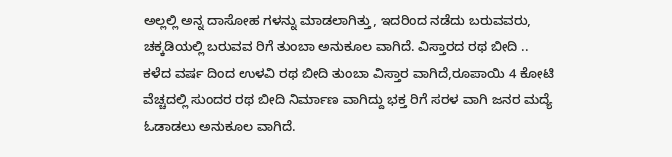ಅಲ್ಲಲ್ಲಿ ಅನ್ನ ದಾಸೋಹ ಗಳನ್ನು ಮಾಡಲಾಗಿತ್ತು, ಇದರಿಂದ ನಡೆದು ಬರುವವರು, ಚಕ್ಕಡಿಯಲ್ಲಿ ಬರುವವ ರಿಗೆ ತುಂಬಾ ಅನುಕೂಲ ವಾಗಿದೆ. ವಿಸ್ತಾರದ ರಥ ಬೀದಿ ..
ಕಳೆದ ವರ್ಷ ದಿಂದ ಉಳವಿ ರಥ ಬೀದಿ ತುಂಬಾ ವಿಸ್ತಾರ ವಾಗಿದೆ,ರೂಪಾಯಿ 4 ಕೋಟಿ ವೆಚ್ಚದಲ್ಲಿ ಸುಂದರ ರಥ ಬೀದಿ ನಿರ್ಮಾಣ ವಾಗಿದ್ದು ಭಕ್ತ ರಿಗೆ ಸರಳ ವಾಗಿ ಜನರ ಮದ್ಯೆ ಓಡಾಡಲು ಅನುಕೂಲ ವಾಗಿದೆ.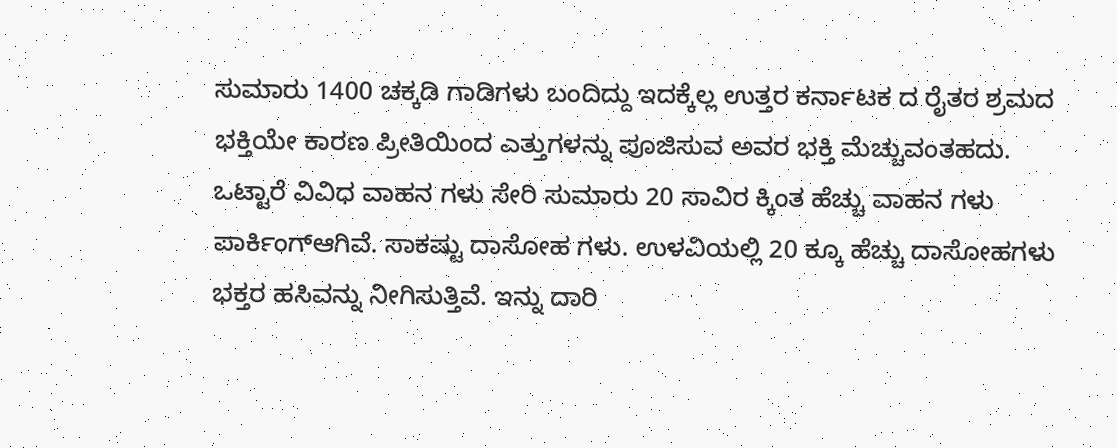ಸುಮಾರು 1400 ಚಕ್ಕಡಿ ಗಾಡಿಗಳು ಬಂದಿದ್ದು ಇದಕ್ಕೆಲ್ಲ ಉತ್ತರ ಕರ್ನಾಟಕ ದ ರೈತರ ಶ್ರಮದ ಭಕ್ತಿಯೇ ಕಾರಣ ಪ್ರೀತಿಯಿಂದ ಎತ್ತುಗಳನ್ನು ಪೂಜಿಸುವ ಅವರ ಭಕ್ತಿ ಮೆಚ್ಚುವಂತಹದು. ಒಟ್ಟಾರೆ ವಿವಿಧ ವಾಹನ ಗಳು ಸೇರಿ ಸುಮಾರು 20 ಸಾವಿರ ಕ್ಕಿಂತ ಹೆಚ್ಚು ವಾಹನ ಗಳು ಪಾರ್ಕಿಂಗ್ಆಗಿವೆ. ಸಾಕಷ್ಟು ದಾಸೋಹ ಗಳು. ಉಳವಿಯಲ್ಲಿ 20 ಕ್ಕೂ ಹೆಚ್ಚು ದಾಸೋಹಗಳು ಭಕ್ತರ ಹಸಿವನ್ನು ನೀಗಿಸುತ್ತಿವೆ. ಇನ್ನು ದಾರಿ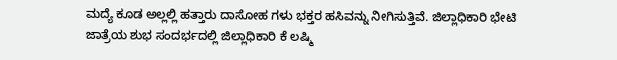ಮದ್ಯೆ ಕೂಡ ಅಲ್ಲಲ್ಲಿ ಹತ್ತಾರು ದಾಸೋಹ ಗಳು ಭಕ್ತರ ಹಸಿವನ್ನು ನೀಗಿಸುತ್ತಿವೆ. ಜಿಲ್ಲಾಧಿಕಾರಿ ಭೇಟಿ
ಜಾತ್ರೆಯ ಶುಭ ಸಂದರ್ಭದಲ್ಲಿ ಜಿಲ್ಲಾಧಿಕಾರಿ ಕೆ ಲಷ್ಮಿ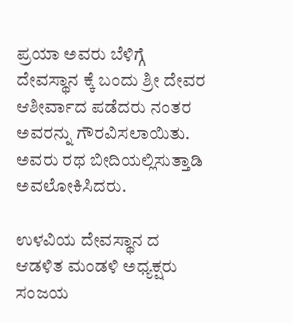ಪ್ರಯಾ ಅವರು ಬೆಳಿಗ್ಗೆ ದೇವಸ್ಥಾನ ಕ್ಕೆ ಬಂದು ಶ್ರೀ ದೇವರ ಆಶೀರ್ವಾದ ಪಡೆದರು ನಂತರ ಅವರನ್ನು ಗೌರವಿಸಲಾಯಿತು. ಅವರು ರಥ ಬೀದಿಯಲ್ಲಿಸುತ್ತಾಡಿ ಅವಲೋಕಿಸಿದರು.

ಉಳವಿಯ ದೇವಸ್ಥಾನ ದ ಆಡಳಿತ ಮಂಡಳಿ ಅಧ್ಯಕ್ಷರು ಸಂಜಯ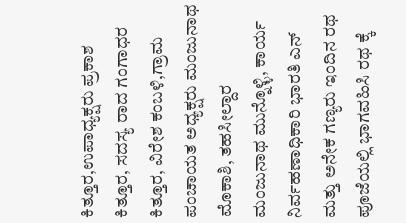ಕಿತ್ತೂರ,ಉಪಾಧ್ಯಕ್ಷರು ಪ್ರಕಾಶ ಕಿತ್ತೂರ, ಸದಸ್ಯ ರಾದ ಗಂಗಾಧರ ಕಿತ್ತೂರ, ವಿರೇಶ ಕಂಬಳಿ,ಗ್ರಾಮ ಪಂಚಾಯತ ಅಧ್ಯಕ್ಷರು ಮಂಜುನಾಥ ಮೊಕಾಶಿ, ತಹಸೀಲ್ದಾರ ಮಂಜುನಾಥ ಮುನ್ನೊಳ್ಳಿ, ಕಾರ್ಯ ನಿರ್ವಹಣಾಧಿಕಾರಿ ಭಾರತಿ ಎನ್ ಮತ್ತು ಅನೇಕ ಗಣ್ಯರು ಇಂದಿನ ರಥ ಪೂಜೆಯಲ್ಲಿ ಭಾಗವಹಿಸಿ ರಥ ಕ್ಕೆ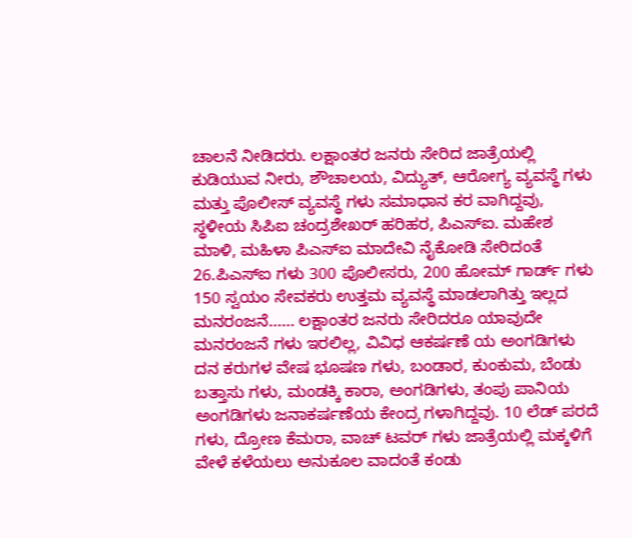ಚಾಲನೆ ನೀಡಿದರು. ಲಕ್ಷಾಂತರ ಜನರು ಸೇರಿದ ಜಾತ್ರೆಯಲ್ಲಿ ಕುಡಿಯುವ ನೀರು, ಶೌಚಾಲಯ, ವಿದ್ಯುತ್, ಆರೋಗ್ಯ ವ್ಯವಸ್ಥೆ ಗಳು ಮತ್ತು ಪೊಲೀಸ್ ವ್ಯವಸ್ಥೆ ಗಳು ಸಮಾಧಾನ ಕರ ವಾಗಿದ್ದವು, ಸ್ಥಳೀಯ ಸಿಪಿಐ ಚಂದ್ರಶೇಖರ್ ಹರಿಹರ, ಪಿಎಸ್ಐ. ಮಹೇಶ ಮಾಳಿ, ಮಹಿಳಾ ಪಿಎಸ್ಐ ಮಾದೇವಿ ನೈಕೋಡಿ ಸೇರಿದಂತೆ 26.ಪಿಎಸ್ಐ ಗಳು 300 ಪೊಲೀಸರು, 200 ಹೋಮ್ ಗಾರ್ಡ್ ಗಳು 150 ಸ್ವಯಂ ಸೇವಕರು ಉತ್ತಮ ವ್ಯವಸ್ಥೆ ಮಾಡಲಾಗಿತ್ತು ಇಲ್ಲದ ಮನರಂಜನೆ…… ಲಕ್ಷಾಂತರ ಜನರು ಸೇರಿದರೂ ಯಾವುದೇ ಮನರಂಜನೆ ಗಳು ಇರಲಿಲ್ಲ, ವಿವಿಧ ಆಕರ್ಷಣೆ ಯ ಅಂಗಡಿಗಳು ದನ ಕರುಗಳ ವೇಷ ಭೂಷಣ ಗಳು, ಬಂಡಾರ, ಕುಂಕುಮ, ಬೆಂಡು ಬತ್ತಾಸು ಗಳು, ಮಂಡಕ್ಕಿ ಕಾರಾ, ಅಂಗಡಿಗಳು, ತಂಪು ಪಾನಿಯ ಅಂಗಡಿಗಳು ಜನಾಕರ್ಷಣೆಯ ಕೇಂದ್ರ ಗಳಾಗಿದ್ದವು. 10 ಲೆಡ್ ಪರದೆ ಗಳು, ದ್ರೋಣ ಕೆಮರಾ, ವಾಚ್ ಟವರ್ ಗಳು ಜಾತ್ರೆಯಲ್ಲಿ ಮಕ್ಕಳಿಗೆ ವೇಳೆ ಕಳೆಯಲು ಅನುಕೂಲ ವಾದಂತೆ ಕಂಡು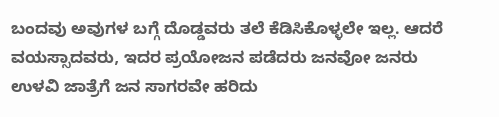ಬಂದವು ಅವುಗಳ ಬಗ್ಗೆ ದೊಡ್ಡವರು ತಲೆ ಕೆಡಿಸಿಕೊಳ್ಳಲೇ ಇಲ್ಲ. ಆದರೆ ವಯಸ್ಸಾದವರು, ಇದರ ಪ್ರಯೋಜನ ಪಡೆದರು ಜನವೋ ಜನರು
ಉಳವಿ ಜಾತ್ರೆಗೆ ಜನ ಸಾಗರವೇ ಹರಿದು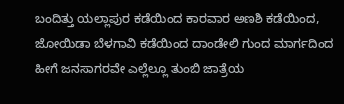ಬಂದಿತ್ತು ಯಲ್ಲಾಪುರ ಕಡೆಯಿಂದ ಕಾರವಾರ ಅಣಶಿ ಕಡೆಯಿಂದ, ಜೋಯಿಡಾ ಬೆಳಗಾವಿ ಕಡೆಯಿಂದ ದಾಂಡೇಲಿ ಗುಂದ ಮಾರ್ಗದಿಂದ ಹೀಗೆ ಜನಸಾಗರವೇ ಎಲ್ಲೆಲ್ಲೂ ತುಂಬಿ ಜಾತ್ರೆಯ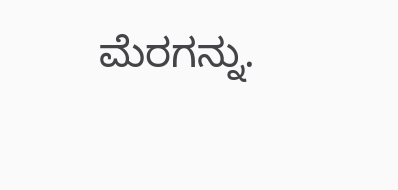ಮೆರಗನ್ನು.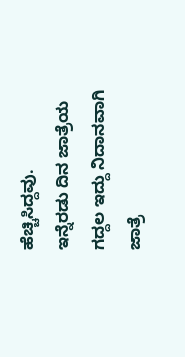ಹೆಚ್ಚಿಸಿದ್ದವು.
ಇನ್ನೆರಡು ದಿನ ಜಾತ್ರೆಯ ಗದ್ದಲ ಇದ್ದು ನಿದಾನವಾಗಿ ಜಾತ್ರೆ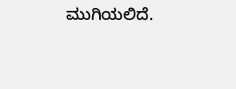ಮುಗಿಯಲಿದೆ.